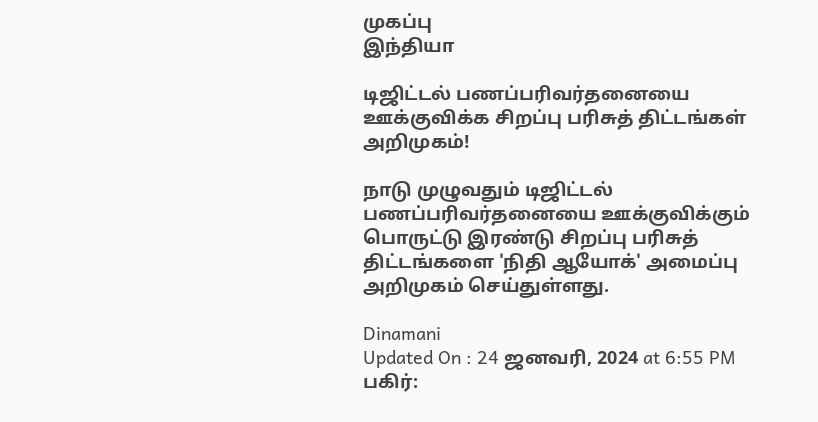முகப்பு
இந்தியா

டிஜிட்டல் பணப்பரிவர்தனையை ஊக்குவிக்க சிறப்பு பரிசுத் திட்டங்கள் அறிமுகம்!

நாடு முழுவதும் டிஜிட்டல் பணப்பரிவர்தனையை ஊக்குவிக்கும் பொருட்டு இரண்டு சிறப்பு பரிசுத் திட்டங்களை 'நிதி ஆயோக்' அமைப்பு அறிமுகம் செய்துள்ளது.

Dinamani
Updated On : 24 ஜனவரி, 2024 at 6:55 PM
பகிர்: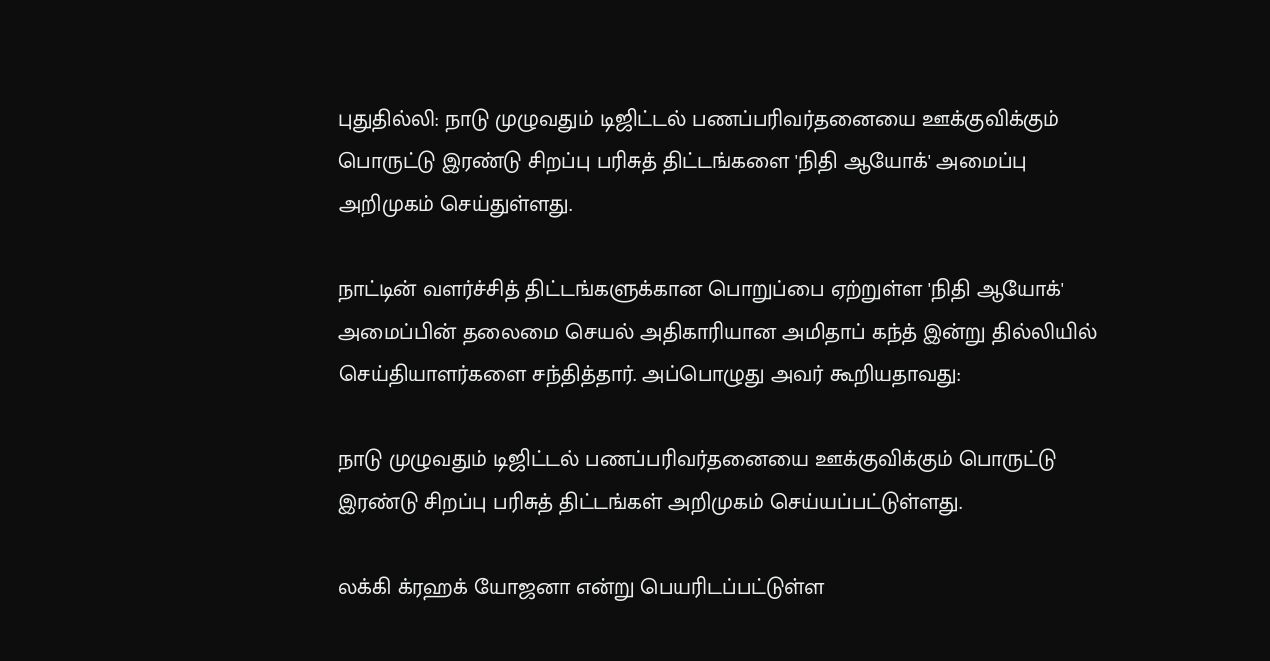புதுதில்லி: நாடு முழுவதும் டிஜிட்டல் பணப்பரிவர்தனையை ஊக்குவிக்கும் பொருட்டு இரண்டு சிறப்பு பரிசுத் திட்டங்களை 'நிதி ஆயோக்' அமைப்பு அறிமுகம் செய்துள்ளது.

நாட்டின் வளர்ச்சித் திட்டங்களுக்கான பொறுப்பை ஏற்றுள்ள 'நிதி ஆயோக்' அமைப்பின் தலைமை செயல் அதிகாரியான அமிதாப் கந்த் இன்று தில்லியில் செய்தியாளர்களை சந்தித்தார். அப்பொழுது அவர் கூறியதாவது:

நாடு முழுவதும் டிஜிட்டல் பணப்பரிவர்தனையை ஊக்குவிக்கும் பொருட்டு இரண்டு சிறப்பு பரிசுத் திட்டங்கள் அறிமுகம் செய்யப்பட்டுள்ளது.

லக்கி க்ரஹக் யோஜனா என்று பெயரிடப்பட்டுள்ள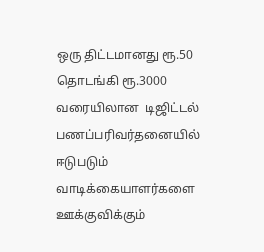ஒரு திட்டமானது ரூ.50 தொடங்கி ரூ.3000 வரையிலான  டிஜிட்டல் பணப்பரிவர்தனையில் ஈடுபடும் வாடிக்கையாளர்களை ஊக்குவிக்கும்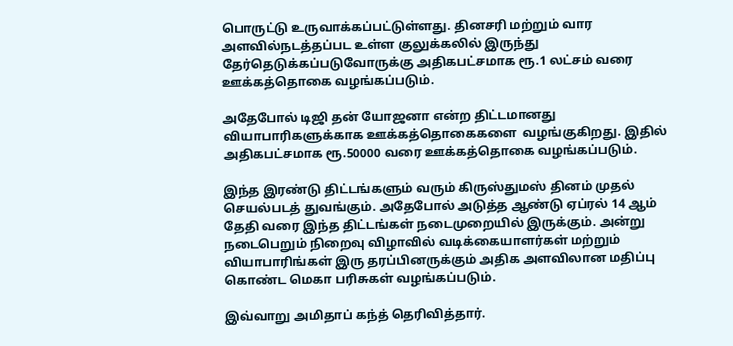பொருட்டு உருவாக்கப்பட்டுள்ளது. தினசரி மற்றும் வார அளவில்நடத்தப்பட உள்ள குலுக்கலில் இருந்து தேர்தெடுக்கப்படுவோருக்கு அதிகபட்சமாக ரூ.1 லட்சம் வரை ஊக்கத்தொகை வழங்கப்படும்.

அதேபோல் டிஜி தன் யோஜனா என்ற திட்டமானது வியாபாரிகளுக்காக ஊக்கத்தொகைகளை  வழங்குகிறது. இதில் அதிகபட்சமாக ரூ.50000 வரை ஊக்கத்தொகை வழங்கப்படும்.

இந்த இரண்டு திட்டங்களும் வரும் கிருஸ்துமஸ் தினம் முதல் செயல்படத் துவங்கும். அதேபோல் அடுத்த ஆண்டு ஏப்ரல் 14 ஆம் தேதி வரை இந்த திட்டங்கள் நடைமுறையில் இருக்கும். அன்று நடைபெறும் நிறைவு விழாவில் வடிக்கையாளர்கள் மற்றும் வியாபாரிங்கள் இரு தரப்பினருக்கும் அதிக அளவிலான மதிப்பு கொண்ட மெகா பரிசுகள் வழங்கப்படும்.

இவ்வாறு அமிதாப் கந்த் தெரிவித்தார்.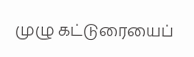முழு கட்டுரையைப்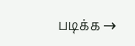படிக்க →